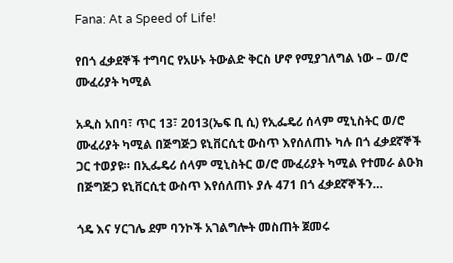Fana: At a Speed of Life!

የበጎ ፈቃደኞች ተግባር የአሁኑ ትውልድ ቅርስ ሆኖ የሚያገለግል ነው – ወ/ሮ ሙፈሪያት ካሚል

አዲስ አበባ፣ ጥር 13፣ 2013(ኤፍ ቢ ሲ) የኢፌዴሪ ሰላም ሚኒስትር ወ/ሮ ሙፈሪያት ካሚል በጅግጅጋ ዩኒቨርሲቲ ውስጥ እየሰለጠኑ ካሉ በጎ ፈቃደኛኞች ጋር ተወያዩ። በኢፌዴሪ ሰላም ሚኒስትር ወ/ሮ ሙፈሪያት ካሚል የተመራ ልዑክ በጅግጅጋ ዩኒቨርሲቲ ውስጥ እየሰለጠኑ ያሉ 471 በጎ ፈቃደኛኞችን…

ጎዴ እና ሃርገሌ ደም ባንኮች አገልግሎት መስጠት ጀመሩ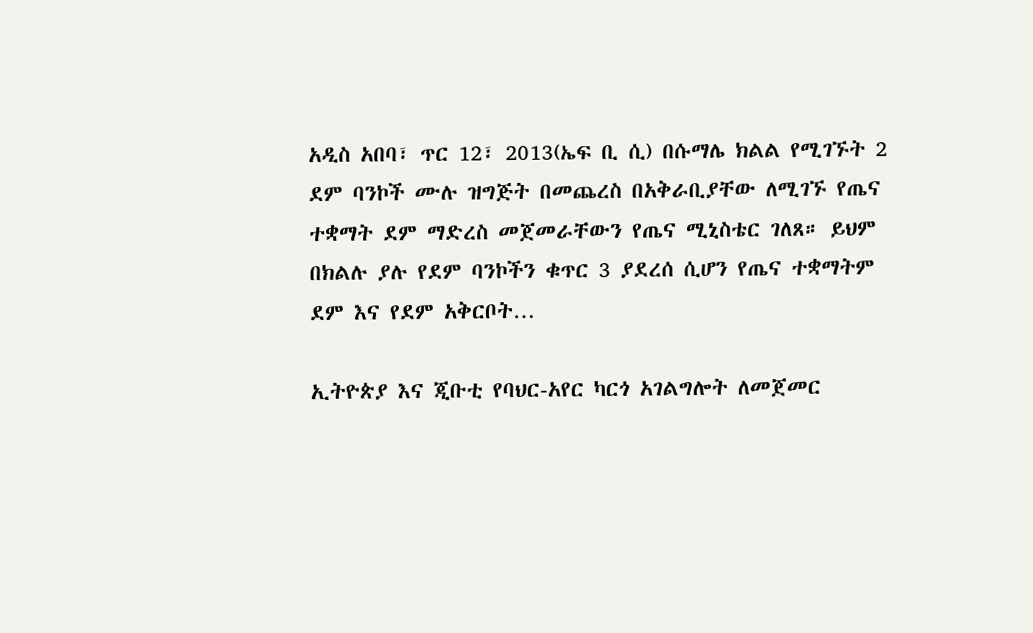አዲስ አበባ፣ ጥር 12፣ 2013(ኤፍ ቢ ሲ) በሱማሌ ክልል የሚገኙት 2 ደም ባንኮች ሙሉ ዝግጅት በመጨረስ በአቅራቢያቸው ለሚገኙ የጤና ተቋማት ደም ማድረስ መጀመራቸውን የጤና ሚኒስቴር ገለጸ። ይህም በክልሉ ያሉ የደም ባንኮችን ቁጥር 3 ያደረሰ ሲሆን የጤና ተቋማትም ደም እና የደም አቅርቦት…

ኢትዮጵያ እና ጂቡቲ የባህር-አየር ካርጎ አገልግሎት ለመጀመር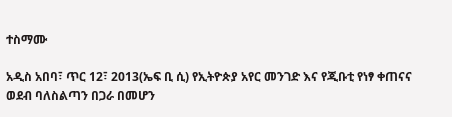ተስማሙ

አዲስ አበባ፣ ጥር 12፣ 2013(ኤፍ ቢ ሲ) የኢትዮጵያ አየር መንገድ እና የጂቡቲ የነፃ ቀጠናና ወደብ ባለስልጣን በጋራ በመሆን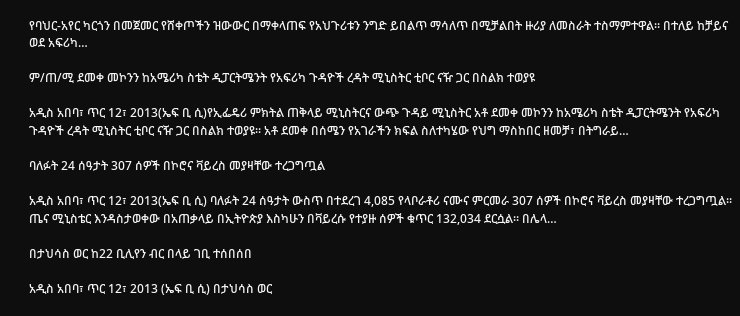የባህር-አየር ካርጎን በመጀመር የሸቀጦችን ዝውውር በማቀላጠፍ የአህጉሪቱን ንግድ ይበልጥ ማሳለጥ በሚቻልበት ዙሪያ ለመስራት ተስማምተዋል። በተለይ ከቻይና ወደ አፍሪካ…

ም/ጠ/ሚ ደመቀ መኮንን ከአሜሪካ ስቴት ዲፓርትሜንት የአፍሪካ ጉዳዮች ረዳት ሚኒስትር ቲቦር ናዥ ጋር በስልክ ተወያዩ

አዲስ አበባ፣ ጥር 12፣ 2013(ኤፍ ቢ ሲ)የኢፌዴሪ ምክትል ጠቅላይ ሚኒስትርና ውጭ ጉዳይ ሚኒስትር አቶ ደመቀ መኮንን ከአሜሪካ ስቴት ዲፓርትሜንት የአፍሪካ ጉዳዮች ረዳት ሚኒስትር ቲቦር ናዥ ጋር በስልክ ተወያዩ። አቶ ደመቀ በሰሜን የአገራችን ክፍል ስለተካሄው የህግ ማስከበር ዘመቻ፣ በትግራይ…

ባለፉት 24 ሰዓታት 307 ሰዎች በኮሮና ቫይረስ መያዛቸው ተረጋግጧል

አዲስ አበባ፣ ጥር 12፣ 2013(ኤፍ ቢ ሲ) ባለፉት 24 ሰዓታት ውስጥ በተደረገ 4,085 የላቦራቶሪ ናሙና ምርመራ 307 ሰዎች በኮሮና ቫይረስ መያዛቸው ተረጋግጧል። ጤና ሚኒስቴር እንዳስታወቀው በአጠቃላይ በኢትዮጵያ እስካሁን በቫይረሱ የተያዙ ሰዎች ቁጥር 132,034 ደርሷል። በሌላ…

በታህሳስ ወር ከ22 ቢሊየን ብር በላይ ገቢ ተሰበሰበ

አዲስ አበባ፣ ጥር 12፣ 2013 (ኤፍ ቢ ሲ) በታህሳስ ወር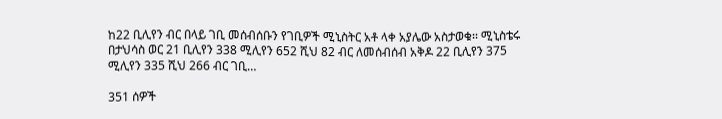ከ22 ቢሊየን ብር በላይ ገቢ መሰብሰቡን የገቢዎች ሚኒስትር አቶ ላቀ አያሌው አስታወቁ፡፡ ሚኒስቴሩ በታህሳስ ወር 21 ቢሊየን 338 ሚሊየን 652 ሺህ 82 ብር ለመሰብሰብ አቅዶ 22 ቢሊየን 375 ሚሊየን 335 ሺህ 266 ብር ገቢ…

351 ሰዎች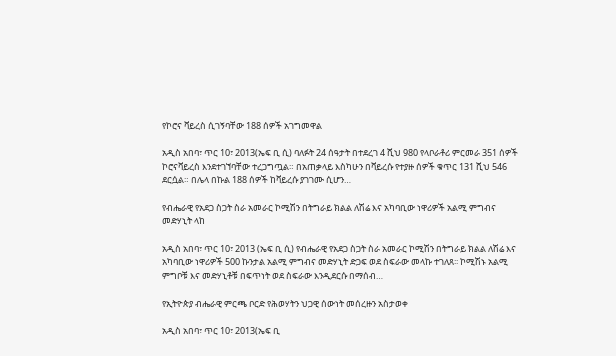የኮሮና ቫይረስ ሲገኝባቸው 188 ሰዎች አገግመዋል

አዲስ አበባ፣ ጥር 10፣ 2013(ኤፍ ቢ ሲ) ባለፉት 24 ሰዓታት በተደረገ 4 ሺህ 980 የላቦራቶሪ ምርመራ 351 ሰዎች ኮሮናቫይረስ እንደተገኘባቸው ተረጋግጧል። በአጠቃላይ እስካሁን በቫይረሱ የተያዙ ሰዎች ቁጥር 131 ሺህ 546 ደርሷል። በሌላ በኩል 188 ሰዎች ከቫይረሱ ያገገሙ ሲሆን…

የብሔራዊ የአደጋ ስጋት ስራ አመራር ኮሚሽን በትግራይ ክልል ለሽሬ እና አካባቢው ነዋሪዎች አልሚ ምግብና መድሃኒት ላከ

አዲስ አበባ፣ ጥር 10፣ 2013 (ኤፍ ቢ ሲ) የብሔራዊ የአደጋ ስጋት ስራ አመራር ኮሚሽን በትግራይ ክልል ለሽሬ እና አካባቢው ነዋሪዎች 500 ኩንታል አልሚ ምግብና መድሃኒት ድጋፍ ወደ ስፍራው መላኩ ተገለጸ፡፡ ኮሚሽኑ አልሚ ምግቦቹ እና መድሃኒቶቹ በፍጥነት ወደ ስፍራው እንዲደርሱ በማሰብ…

የኢትዮጵያ ብሔራዊ ምርጫ ቦርድ የሕወሃትን ህጋዊ ሰውነት መሰረዙን አስታወቀ

አዲስ አበባ፣ ጥር 10፣ 2013(ኤፍ ቢ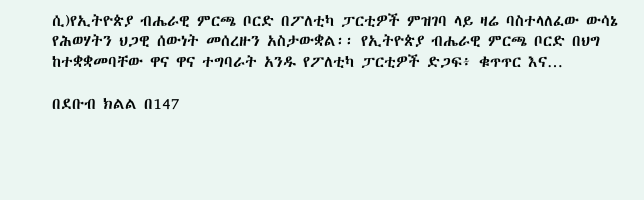ሲ)የኢትዮጵያ ብሔራዊ ምርጫ ቦርድ በፖለቲካ ፓርቲዎች ምዝገባ ላይ ዛሬ ባስተላለፈው ውሳኔ የሕወሃትን ህጋዊ ሰውነት መሰረዙን አስታውቋል፡፡ የኢትዮጵያ ብሔራዊ ምርጫ ቦርድ በህግ ከተቋቋመባቸው ዋና ዋና ተግባራት አንዱ የፖለቲካ ፓርቲዎች ድጋፍ፥ ቁጥጥር እና…

በደቡብ ክልል በ147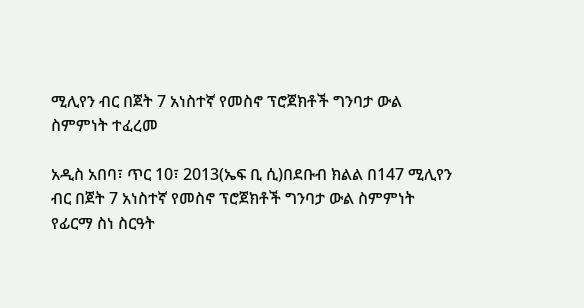ሚሊየን ብር በጀት 7 አነስተኛ የመስኖ ፕሮጀክቶች ግንባታ ውል ስምምነት ተፈረመ

አዲስ አበባ፣ ጥር 10፣ 2013(ኤፍ ቢ ሲ)በደቡብ ክልል በ147 ሚሊየን ብር በጀት 7 አነስተኛ የመስኖ ፕሮጀክቶች ግንባታ ውል ስምምነት የፊርማ ስነ ስርዓት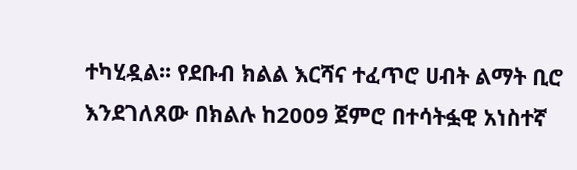ተካሂዷል፡፡ የደቡብ ክልል እርሻና ተፈጥሮ ሀብት ልማት ቢሮ እንደገለጸው በክልሉ ከ2009 ጀምሮ በተሳትፏዊ አነስተኛ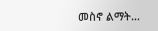መስኖ ልማት…